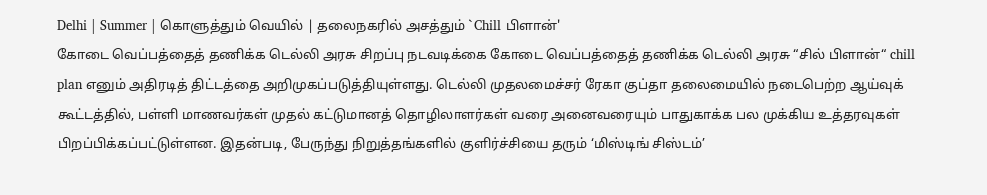Delhi | Summer | கொளுத்தும் வெயில் | தலைநகரில் அசத்தும் `Chill பிளான்'
கோடை வெப்பத்தைத் தணிக்க டெல்லி அரசு சிறப்பு நடவடிக்கை கோடை வெப்பத்தைத் தணிக்க டெல்லி அரசு “சில் பிளான்“ chill plan எனும் அதிரடித் திட்டத்தை அறிமுகப்படுத்தியுள்ளது. டெல்லி முதலமைச்சர் ரேகா குப்தா தலைமையில் நடைபெற்ற ஆய்வுக் கூட்டத்தில், பள்ளி மாணவர்கள் முதல் கட்டுமானத் தொழிலாளர்கள் வரை அனைவரையும் பாதுகாக்க பல முக்கிய உத்தரவுகள் பிறப்பிக்கப்பட்டுள்ளன. இதன்படி, பேருந்து நிறுத்தங்களில் குளிர்ச்சியை தரும் ‘மிஸ்டிங் சிஸ்டம்’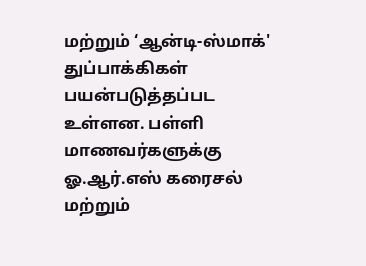மற்றும் ‘ஆன்டி-ஸ்மாக்' துப்பாக்கிகள் பயன்படுத்தப்பட உள்ளன. பள்ளி மாணவர்களுக்கு ஓ.ஆர்.எஸ் கரைசல் மற்றும்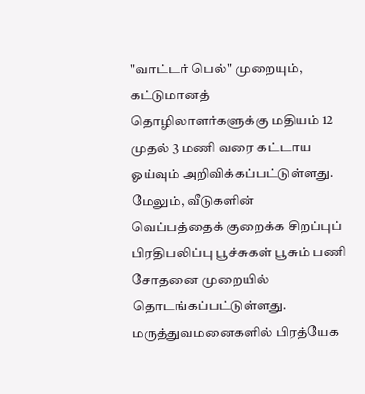"வாட்டர் பெல்" முறையும், கட்டுமானத் தொழிலாளர்களுக்கு மதியம் 12 முதல் 3 மணி வரை கட்டாய ஓய்வும் அறிவிக்கப்பட்டுள்ளது. மேலும், வீடுகளின் வெப்பத்தைக் குறைக்க சிறப்புப் பிரதிபலிப்பு பூச்சுகள் பூசும் பணி சோதனை முறையில் தொடங்கப்பட்டுள்ளது. மருத்துவமனைகளில் பிரத்யேக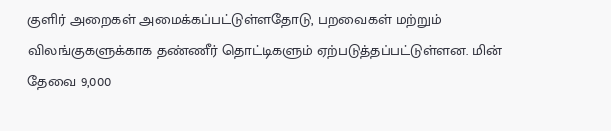குளிர் அறைகள் அமைக்கப்பட்டுள்ளதோடு, பறவைகள் மற்றும் விலங்குகளுக்காக தண்ணீர் தொட்டிகளும் ஏற்படுத்தப்பட்டுள்ளன. மின் தேவை 9,000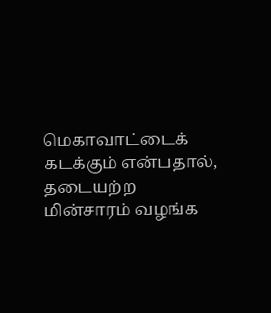மெகாவாட்டைக் கடக்கும் என்பதால், தடையற்ற மின்சாரம் வழங்க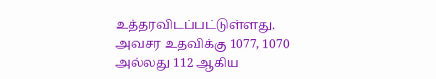உத்தரவிடப்பட்டுள்ளது. அவசர உதவிக்கு 1077, 1070 அல்லது 112 ஆகிய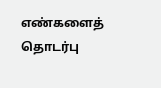எண்களைத் தொடர்பு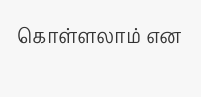கொள்ளலாம் என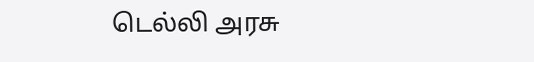டெல்லி அரசு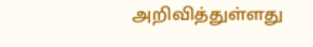அறிவித்துள்ளது